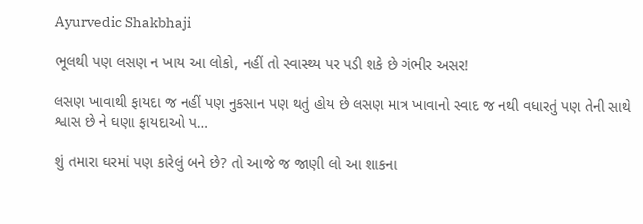Ayurvedic Shakbhaji

ભૂલથી પણ લસણ ન ખાય આ લોકો, નહીં તો સ્વાસ્થ્ય પર પડી શકે છે ગંભીર અસર!

લસણ ખાવાથી ફાયદા જ નહીં પણ નુકસાન પણ થતું હોય છે લસણ માત્ર ખાવાનો સ્વાદ જ નથી વધારતું પણ તેની સાથે શ્વાસ છે ને ઘણા ફાયદાઓ પ…

શું તમારા ઘરમાં પણ કારેલું બને છે? તો આજે જ જાણી લો આ શાકના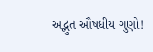અદ્ભુત ઔષધીય ગુણો!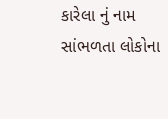કારેલા નું નામ સાંભળતા લોકોના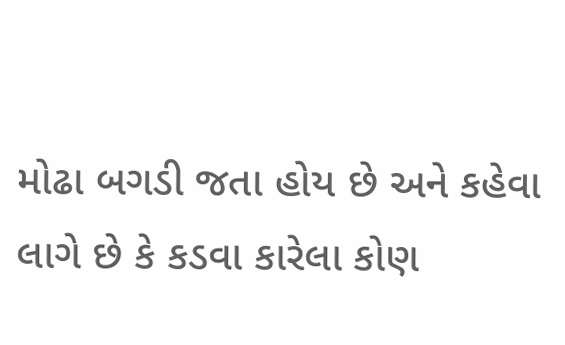મોઢા બગડી જતા હોય છે અને કહેવા લાગે છે કે કડવા કારેલા કોણ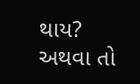થાય? અથવા તો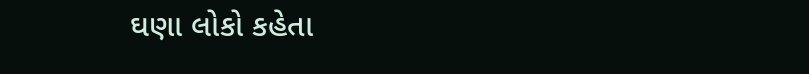ઘણા લોકો કહેતા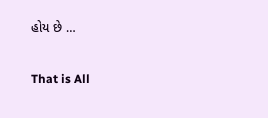હોય છે …

That is All